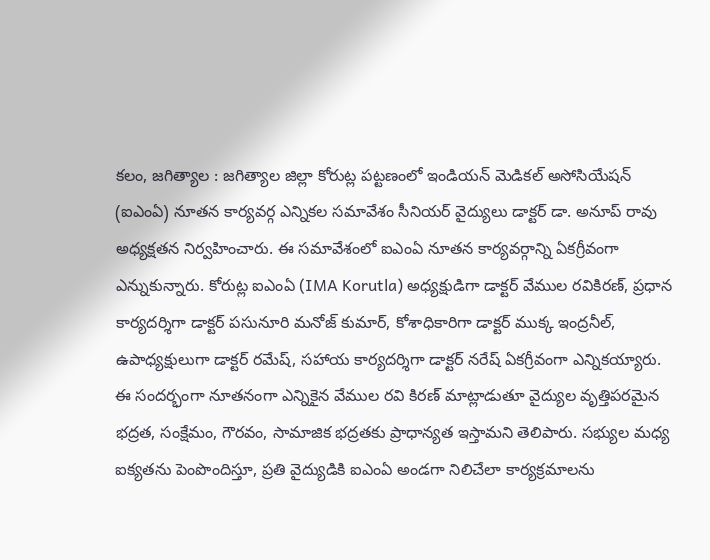కలం, జగిత్యాల : జగిత్యాల జిల్లా కోరుట్ల పట్టణంలో ఇండియన్ మెడికల్ అసోసియేషన్ (ఐఎంఏ) నూతన కార్యవర్గ ఎన్నికల సమావేశం సీనియర్ వైద్యులు డాక్టర్ డా. అనూప్ రావు అధ్యక్షతన నిర్వహించారు. ఈ సమావేశంలో ఐఎంఏ నూతన కార్యవర్గాన్ని ఏకగ్రీవంగా ఎన్నుకున్నారు. కోరుట్ల ఐఎంఏ (IMA Korutla) అధ్యక్షుడిగా డాక్టర్ వేముల రవికిరణ్, ప్రధాన కార్యదర్శిగా డాక్టర్ పసునూరి మనోజ్ కుమార్, కోశాధికారిగా డాక్టర్ ముక్క ఇంద్రనీల్, ఉపాధ్యక్షులుగా డాక్టర్ రమేష్, సహాయ కార్యదర్శిగా డాక్టర్ నరేష్ ఏకగ్రీవంగా ఎన్నికయ్యారు.
ఈ సందర్భంగా నూతనంగా ఎన్నికైన వేముల రవి కిరణ్ మాట్లాడుతూ వైద్యుల వృత్తిపరమైన భద్రత, సంక్షేమం, గౌరవం, సామాజిక భద్రతకు ప్రాధాన్యత ఇస్తామని తెలిపారు. సభ్యుల మధ్య ఐక్యతను పెంపొందిస్తూ, ప్రతి వైద్యుడికి ఐఎంఏ అండగా నిలిచేలా కార్యక్రమాలను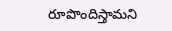రూపొందిస్తామని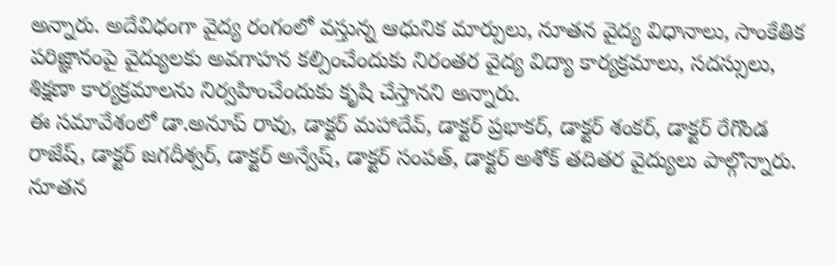అన్నారు. అదేవిధంగా వైద్య రంగంలో వస్తున్న ఆధునిక మార్పులు, నూతన వైద్య విధానాలు, సాంకేతిక పరిజ్ఞానంపై వైద్యులకు అవగాహన కల్పించేందుకు నిరంతర వైద్య విద్యా కార్యక్రమాలు, సదస్సులు, శిక్షణా కార్యక్రమాలను నిర్వహించేందుకు కృషి చేస్తానని అన్నారు.
ఈ సమావేశంలో డా.అనూప్ రావు, డాక్టర్ మహాదేవ్, డాక్టర్ ప్రభాకర్, డాక్టర్ శంకర్, డాక్టర్ రేగొండ రాజేష్, డాక్టర్ జగదీశ్వర్, డాక్టర్ అన్వేష్, డాక్టర్ సంపత్, డాక్టర్ అశోక్ తదితర వైద్యులు పాల్గొన్నారు. నూతన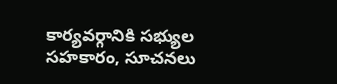కార్యవర్గానికి సభ్యుల సహకారం, సూచనలు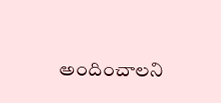అందించాలని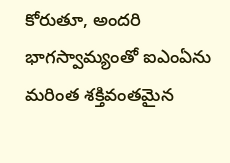కోరుతూ, అందరి భాగస్వామ్యంతో ఐఎంఏను మరింత శక్తివంతమైన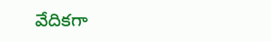వేదికగా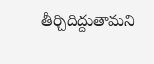తీర్చిదిద్దుతామని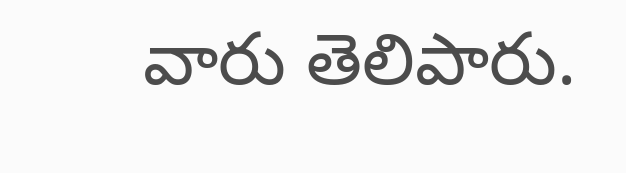వారు తెలిపారు.